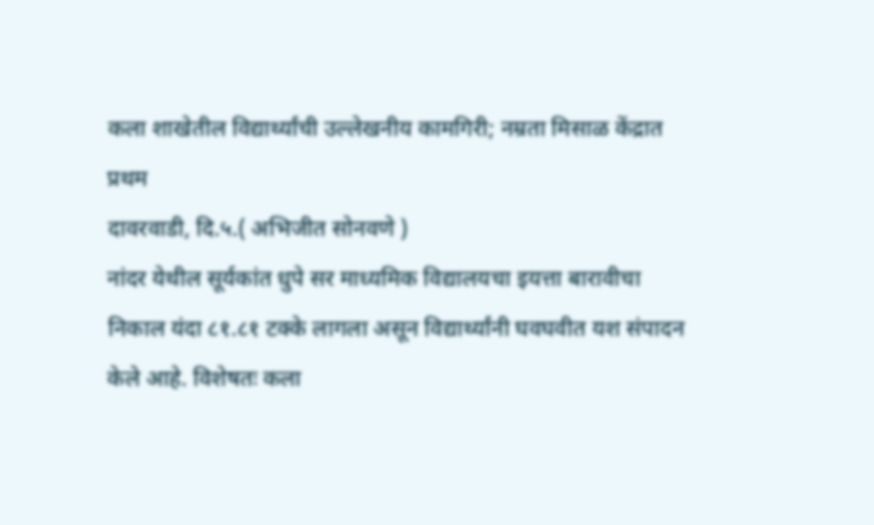कला शाखेतील विद्यार्थ्यांची उल्लेखनीय कामगिरी; नम्रता मिसाळ केंद्रात प्रथम
दावरवाडी, दि.५.( अभिजीत सोनवणे )
नांदर येथील सूर्यकांत धुपे सर माध्यमिक विद्यालयचा इयत्ता बारावीचा निकाल यंदा ८१.८१ टक्के लागला असून विद्यार्थ्यांनी घवघवीत यश संपादन केले आहे. विशेषतः कला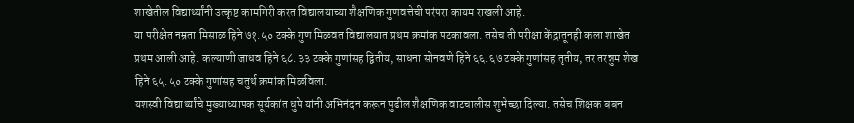शाखेतील विद्यार्थ्यांनी उत्कृष्ट कामगिरी करत विद्यालयाच्या शैक्षणिक गुणवत्तेची परंपरा कायम राखली आहे.
या परीक्षेत नम्रता मिसाळ हिने ७१.५० टक्के गुण मिळवत विद्यालयात प्रथम क्रमांक पटकावला. तसेच ती परीक्षा केंद्रातूनही कला शाखेत प्रथम आली आहे. कल्याणी जाधव हिने ६८.३३ टक्के गुणांसह द्वितीय, साधना सोनवणे हिने ६६.६७ टक्के गुणांसह तृतीय, तर तरन्नुम शेख हिने ६५.५० टक्के गुणांसह चतुर्थ क्रमांक मिळविला.
यशस्वी विद्यार्थ्यांचे मुख्याध्यापक सूर्यकांत धुपे यांनी अभिनंदन करून पुढील शैक्षणिक वाटचालीस शुभेच्छा दिल्या. तसेच शिक्षक बबन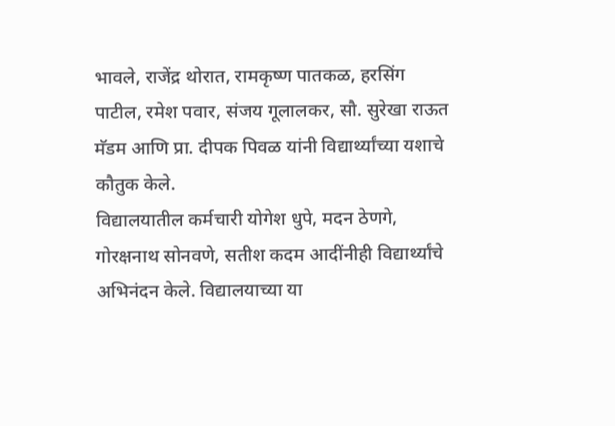भावले, राजेंद्र थोरात, रामकृष्ण पातकळ, हरसिंग पाटील, रमेश पवार, संजय गूलालकर, सौ. सुरेखा राऊत मॅडम आणि प्रा. दीपक पिवळ यांनी विद्यार्थ्यांच्या यशाचे कौतुक केले.
विद्यालयातील कर्मचारी योगेश धुपे, मदन ठेणगे, गोरक्षनाथ सोनवणे, सतीश कदम आदींनीही विद्यार्थ्यांचे अभिनंदन केले. विद्यालयाच्या या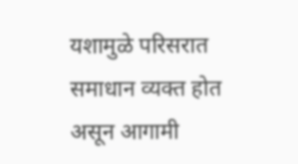यशामुळे परिसरात समाधान व्यक्त होत असून आगामी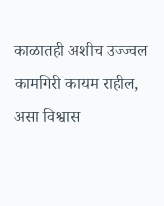काळातही अशीच उज्ज्वल कामगिरी कायम राहील, असा विश्वास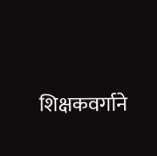शिक्षकवर्गाने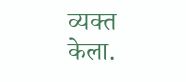व्यक्त केला.